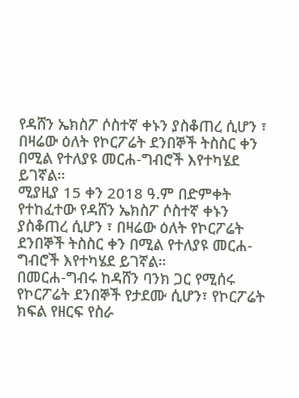የዳሸን ኤክስፖ ሶስተኛ ቀኑን ያስቆጠረ ሲሆን ፣ በዛሬው ዕለት የኮርፖሬት ደንበኞች ትስስር ቀን በሚል የተለያዩ መርሐ-ግብሮች እየተካሄደ ይገኛል።
ሚያዚያ 15 ቀን 2018 ዓ.ም በድምቀት የተከፈተው የዳሸን ኤክስፖ ሶስተኛ ቀኑን ያስቆጠረ ሲሆን ፣ በዛሬው ዕለት የኮርፖሬት ደንበኞች ትስስር ቀን በሚል የተለያዩ መርሐ-ግብሮች እየተካሄደ ይገኛል።
በመርሐ-ግብሩ ከዳሸን ባንክ ጋር የሚሰሩ የኮርፖሬት ደንበኞች የታደሙ ሲሆን፣ የኮርፖሬት ክፍል የዘርፍ የስራ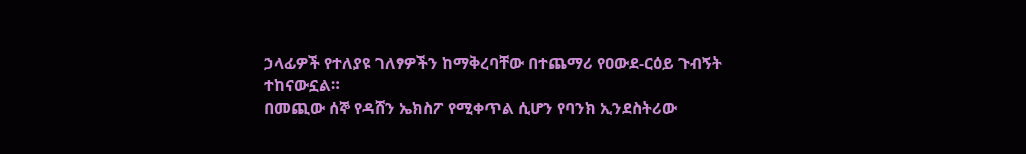ኃላፊዎች የተለያዩ ገለፃዎችን ከማቅረባቸው በተጨማሪ የዐውደ-ርዕይ ጉብኝት ተከናውኗል።
በመጪው ሰኞ የዳሸን ኤክስፖ የሚቀጥል ሲሆን የባንክ ኢንደስትሪው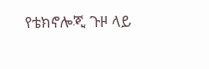የቴክኖሎጂ ጉዞ ላይ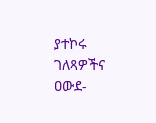ያተኮሩ ገለጻዎችና ዐውደ-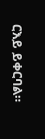ርእይ ይቀርባል።